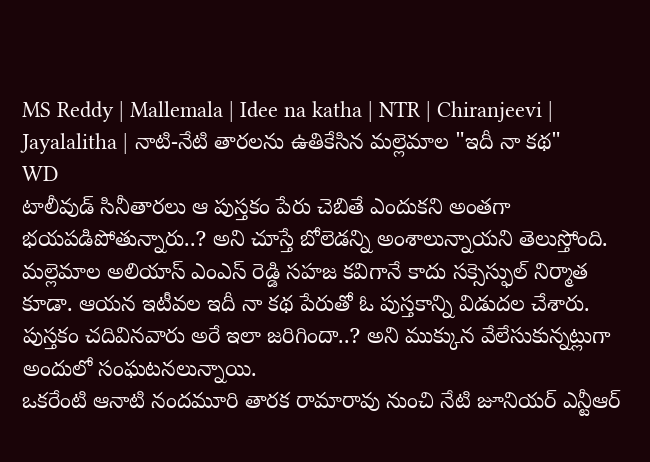MS Reddy | Mallemala | Idee na katha | NTR | Chiranjeevi | Jayalalitha | నాటి-నేటి తారలను ఉతికేసిన మల్లెమాల "ఇదీ నా కథ"
WD
టాలీవుడ్ సినీతారలు ఆ పుస్తకం పేరు చెబితే ఎందుకని అంతగా భయపడిపోతున్నారు..? అని చూస్తే బోలెడన్ని అంశాలున్నాయని తెలుస్తోంది. మల్లెమాల అలియాస్ ఎంఎస్ రెడ్డి సహజ కవిగానే కాదు సక్సెస్ఫుల్ నిర్మాత కూడా. ఆయన ఇటీవల ఇదీ నా కథ పేరుతో ఓ పుస్తకాన్ని విడుదల చేశారు. పుస్తకం చదివినవారు అరే ఇలా జరిగిందా..? అని ముక్కున వేలేసుకున్నట్లుగా అందులో సంఘటనలున్నాయి.
ఒకరేంటి ఆనాటి నందమూరి తారక రామారావు నుంచి నేటి జూనియర్ ఎన్టీఆర్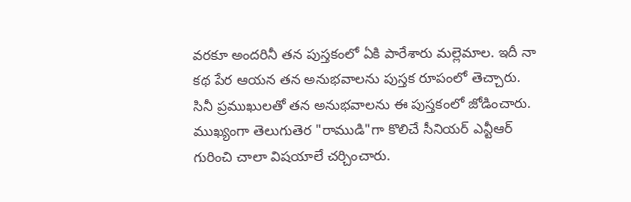వరకూ అందరినీ తన పుస్తకంలో ఏకి పారేశారు మల్లెమాల. ఇదీ నా కథ పేర ఆయన తన అనుభవాలను పుస్తక రూపంలో తెచ్చారు. సినీ ప్రముఖులతో తన అనుభవాలను ఈ పుస్తకంలో జోడించారు.
ముఖ్యంగా తెలుగుతెర "రాముడి"గా కొలిచే సీనియర్ ఎన్టీఆర్ గురించి చాలా విషయాలే చర్చించారు.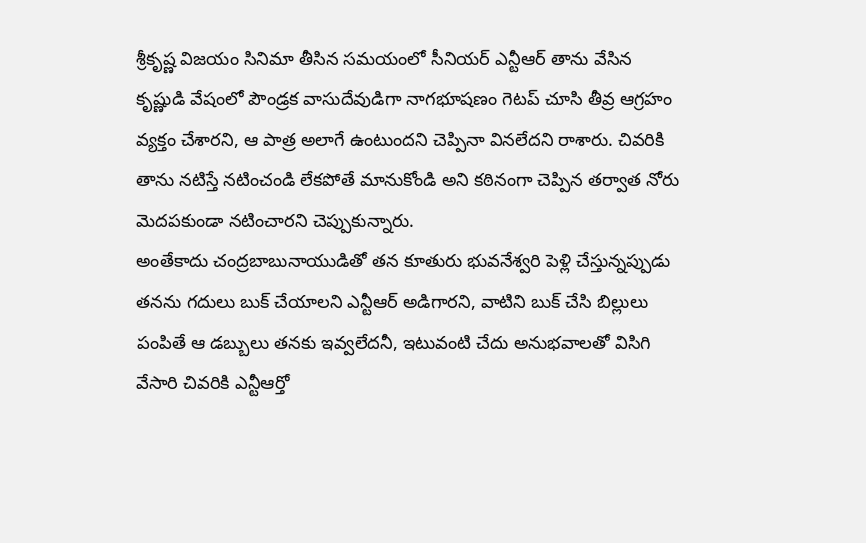శ్రీకృష్ణ విజయం సినిమా తీసిన సమయంలో సీనియర్ ఎన్టీఆర్ తాను వేసిన కృష్ణుడి వేషంలో పౌండ్రక వాసుదేవుడిగా నాగభూషణం గెటప్ చూసి తీవ్ర ఆగ్రహం వ్యక్తం చేశారని, ఆ పాత్ర అలాగే ఉంటుందని చెప్పినా వినలేదని రాశారు. చివరికి తాను నటిస్తే నటించండి లేకపోతే మానుకోండి అని కఠినంగా చెప్పిన తర్వాత నోరు మెదపకుండా నటించారని చెప్పుకున్నారు.
అంతేకాదు చంద్రబాబునాయుడితో తన కూతురు భువనేశ్వరి పెళ్లి చేస్తున్నప్పుడు తనను గదులు బుక్ చేయాలని ఎన్టీఆర్ అడిగారని, వాటిని బుక్ చేసి బిల్లులు పంపితే ఆ డబ్బులు తనకు ఇవ్వలేదనీ, ఇటువంటి చేదు అనుభవాలతో విసిగి వేసారి చివరికి ఎన్టీఆర్తో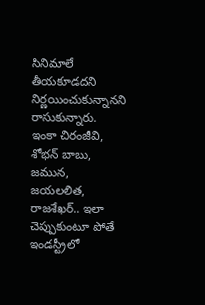సినిమాలే తీయకూడదని నిర్ణయించుకున్నానని రాసుకున్నారు.
ఇంకా చిరంజీవి, శోభన్ బాబు, జమున, జయలలిత, రాజశేఖర్.. ఇలా చెప్పుకుంటూ పోతే ఇండస్ట్రీలో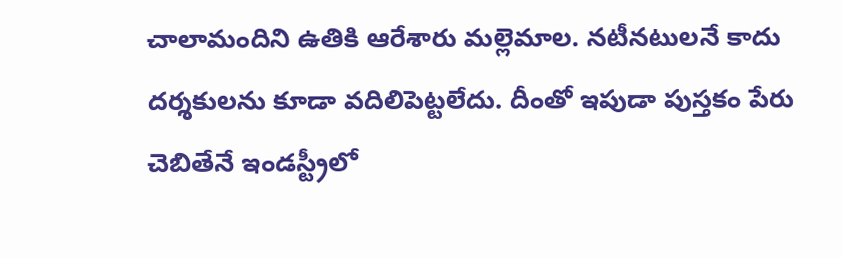చాలామందిని ఉతికి ఆరేశారు మల్లెమాల. నటీనటులనే కాదు దర్శకులను కూడా వదిలిపెట్టలేదు. దీంతో ఇపుడా పుస్తకం పేరు చెబితేనే ఇండస్ట్రీలో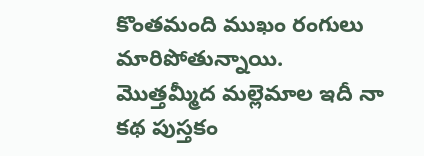కొంతమంది ముఖం రంగులు మారిపోతున్నాయి. మొత్తమ్మీద మల్లెమాల ఇదీ నా కథ పుస్తకం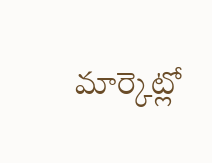మార్కెట్లో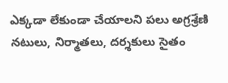ఎక్కడా లేకుండా చేయాలని పలు అగ్రశ్రేణి నటులు, నిర్మాతలు, దర్శకులు సైతం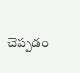చెప్పడం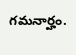గమనార్హం.